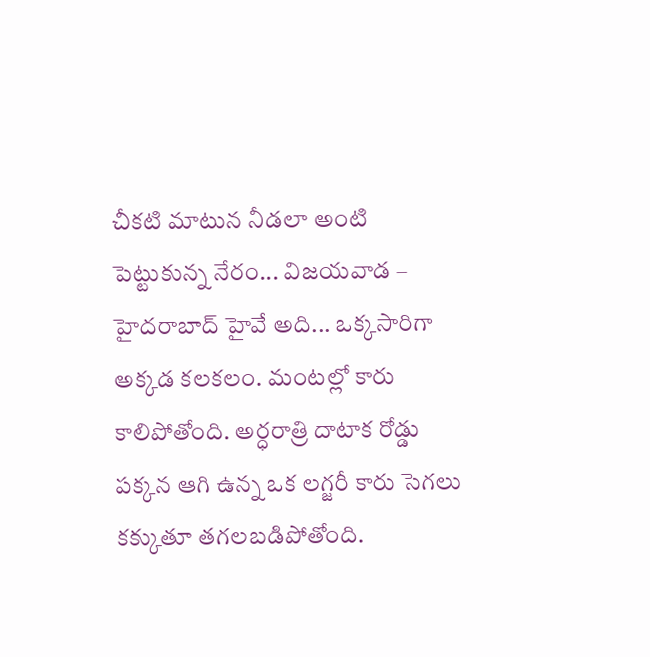చీకటి మాటున నీడలా అంటి పెట్టుకున్న నేరం... విజయవాడ – హైదరాబాద్ హైవే అది... ఒక్కసారిగా అక్కడ కలకలం. మంటల్లో కారు కాలిపోతోంది. అర్ధరాత్రి దాటాక రోడ్డు పక్కన ఆగి ఉన్న ఒక లగ్జరీ కారు సెగలు కక్కుతూ తగలబడిపోతోంది.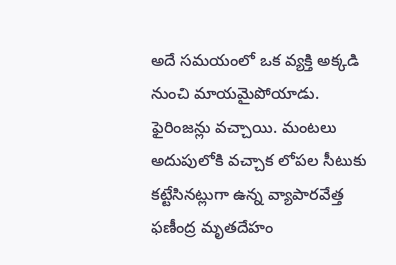అదే సమయంలో ఒక వ్యక్తి అక్కడి నుంచి మాయమైపోయాడు. ఫైరింజన్లు వచ్చాయి. మంటలు అదుపులోకి వచ్చాక లోపల సీటుకు కట్టేసినట్లుగా ఉన్న వ్యాపారవేత్త ఫణీంద్ర మృతదేహం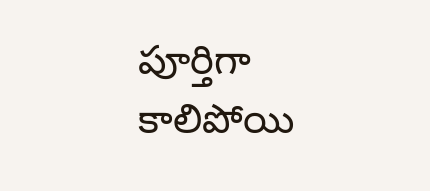పూర్తిగా కాలిపోయి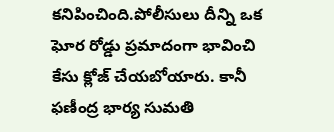కనిపించింది.పోలీసులు దీన్ని ఒక ఘోర రోడ్డు ప్రమాదంగా భావించి కేసు క్లోజ్ చేయబోయారు. కానీ ఫణీంద్ర భార్య సుమతి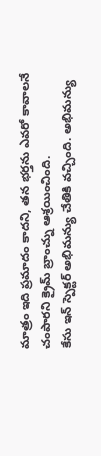మాత్రం ఇది ప్రమాదం కాదని, తన భర్తను ఎవరో కావాలనే చంపారని క్రైమ్ బ్రాంచ్ను ఆశ్రయించింది.
కేసు ఇన్ స్పెక్టర్ అభిమన్యు చేతికి వచ్చింది. అభిమన్యు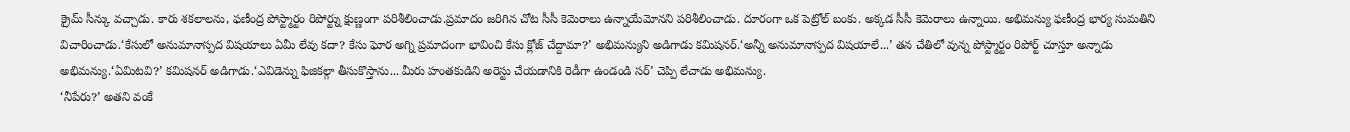క్రైమ్ సీన్కు వచ్చాడు. కారు శకలాలను, ఫణీంద్ర పోస్ట్మార్టం రిపోర్ట్ను క్షుణ్ణంగా పరిశీలించాడు.ప్రమాదం జరిగిన చోట సీసీ కెమెరాలు ఉన్నాయేమోనని పరిశీలించాడు. దూరంగా ఒక పెట్రోల్ బంకు. అక్కడ సీసీ కెమెరాలు ఉన్నాయి. అభిమన్యు ఫణీంద్ర భార్య సుమతిని విచారించాడు.‘కేసులో అనుమానాస్పద విషయాలు ఏమీ లేవు కదా? కేసు ఘోర అగ్ని ప్రమాదంగా భావించి కేసు క్లోజ్ చేద్దామా?’ అభిమన్యుని అడిగాడు కమిషనర్.‘అన్నీ అనుమానాస్పద విషయాలే...’ తన చేతిలో వున్న పోస్ట్మార్టం రిపోర్ట్ చూస్తూ అన్నాడు అభిమన్యు.‘ఏమిటవి?’ కమిషనర్ అడిగాడు.‘ఎవిడెన్ను ఫిజికల్గా తీసుకొస్తాను... మీరు హంతకుడిని అరెస్టు చేయడానికి రెడీగా ఉండండి సర్’ చెప్పి లేచాడు అభిమన్యు.
‘నీపేరు?’ అతని వంకే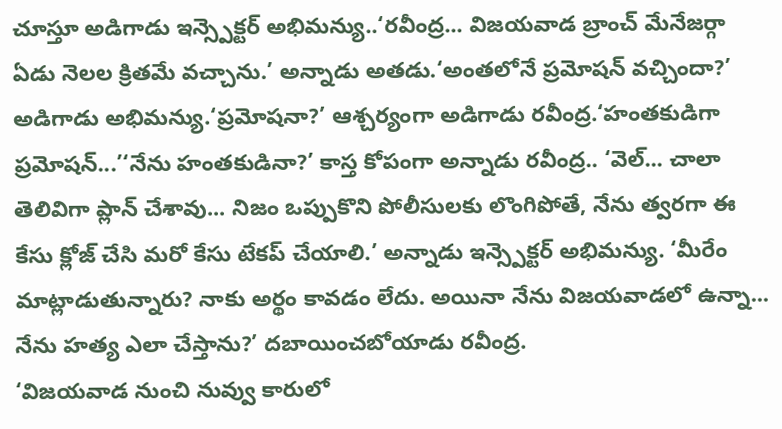చూస్తూ అడిగాడు ఇన్స్పెక్టర్ అభిమన్యు..‘రవీంద్ర... విజయవాడ బ్రాంచ్ మేనేజర్గా ఏడు నెలల క్రితమే వచ్చాను.’ అన్నాడు అతడు.‘అంతలోనే ప్రమోషన్ వచ్చిందా?’ అడిగాడు అభిమన్యు.‘ప్రమోషనా?’ ఆశ్చర్యంగా అడిగాడు రవీంద్ర.‘హంతకుడిగా ప్రమోషన్...’‘నేను హంతకుడినా?’ కాస్త కోపంగా అన్నాడు రవీంద్ర.. ‘వెల్... చాలా తెలివిగా ప్లాన్ చేశావు... నిజం ఒప్పుకొని పోలీసులకు లొంగిపోతే, నేను త్వరగా ఈ కేసు క్లోజ్ చేసి మరో కేసు టేకప్ చేయాలి.’ అన్నాడు ఇన్స్పెక్టర్ అభిమన్యు. ‘మీరేం మాట్లాడుతున్నారు? నాకు అర్థం కావడం లేదు. అయినా నేను విజయవాడలో ఉన్నా... నేను హత్య ఎలా చేస్తాను?’ దబాయించబోయాడు రవీంద్ర.
‘విజయవాడ నుంచి నువ్వు కారులో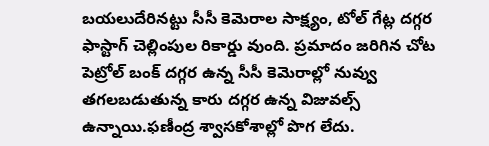బయలుదేరినట్టు సీసీ కెమెరాల సాక్ష్యం, టోల్ గేట్ల దగ్గర ఫాస్టాగ్ చెల్లింపుల రికార్డు వుంది. ప్రమాదం జరిగిన చోట పెట్రోల్ బంక్ దగ్గర ఉన్న సీసీ కెమెరాల్లో నువ్వు తగలబడుతున్న కారు దగ్గర ఉన్న విజువల్స్ ఉన్నాయి.ఫణీంద్ర శ్వాసకోశాల్లో పొగ లేదు.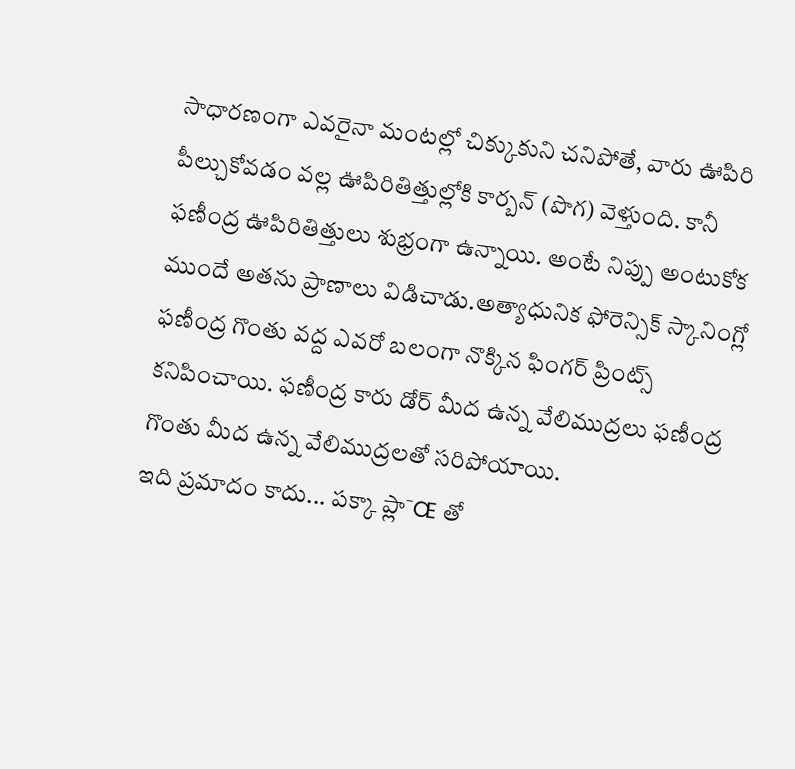సాధారణంగా ఎవరైనా మంటల్లో చిక్కుకుని చనిపోతే, వారు ఊపిరి పీల్చుకోవడం వల్ల ఊపిరితిత్తుల్లోకి కార్బన్ (పొగ) వెళ్తుంది. కానీ ఫణీంద్ర ఊపిరితిత్తులు శుభ్రంగా ఉన్నాయి. అంటే నిప్పు అంటుకోక ముందే అతను ప్రాణాలు విడిచాడు.అత్యాధునిక ఫోరెన్సిక్ స్కానింగ్లో ఫణీంద్ర గొంతు వద్ద ఎవరో బలంగా నొక్కిన ఫింగర్ ప్రింట్స్ కనిపించాయి. ఫణీంద్ర కారు డోర్ మీద ఉన్న వేలిముద్రలు ఫణీంద్ర గొంతు మీద ఉన్న వేలిముద్రలతో సరిపోయాయి.
ఇది ప్రమాదం కాదు... పక్కా ప్లా¯Œ తో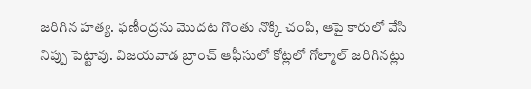జరిగిన హత్య. ఫణీంద్రను మొదట గొంతు నొక్కి చంపి, ఆపై కారులో వేసి నిప్పు పెట్టావు. విజయవాడ బ్రాంచ్ ఆఫీసులో కోట్లలో గోల్మాల్ జరిగినట్లు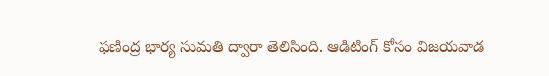ఫణింద్ర భార్య సుమతి ద్వారా తెలిసింది. ఆడిటింగ్ కోసం విజయవాడ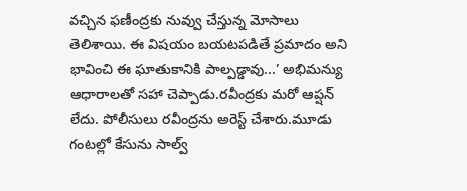వచ్చిన ఫణీంద్రకు నువ్వు చేస్తున్న మోసాలు తెలిశాయి. ఈ విషయం బయటపడితే ప్రమాదం అని భావించి ఈ ఘాతుకానికి పాల్పడ్డావు...’ అభిమన్యు ఆధారాలతో సహా చెప్పాడు.రవీంద్రకు మరో ఆప్షన్ లేదు. పోలీసులు రవీంద్రను అరెస్ట్ చేశారు.మూడు గంటల్లో కేసును సాల్వ్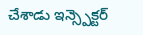చేశాడు ఇన్స్పెక్టర్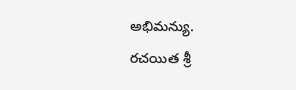అభిమన్యు.
రచయిత శ్రీ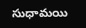సుధామయి